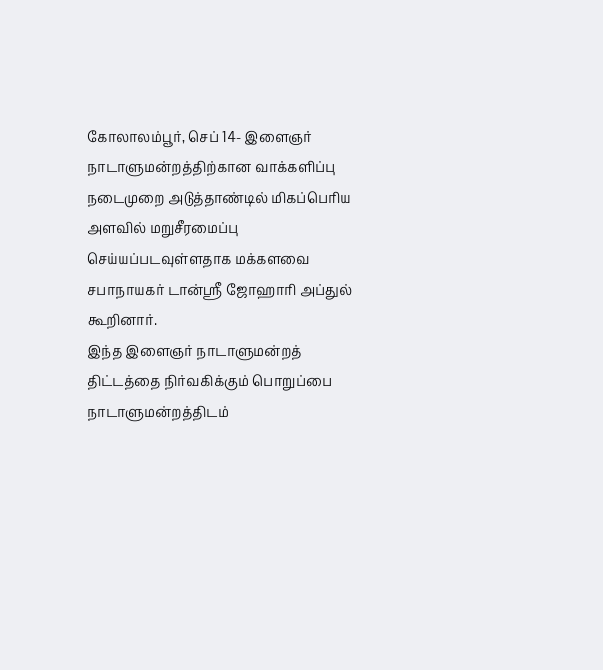கோலாலம்பூர், செப் 14- இளைஞர் நாடாளுமன்றத்திற்கான வாக்களிப்பு
நடைமுறை அடுத்தாண்டில் மிகப்பெரிய அளவில் மறுசீரமைப்பு
செய்யப்படவுள்ளதாக மக்களவை சபாநாயகர் டான்ஸ்ரீ ஜோஹாரி அப்துல்
கூறினார்.
இந்த இளைஞர் நாடாளுமன்றத் திட்டத்தை நிர்வகிக்கும் பொறுப்பை
நாடாளுமன்றத்திடம்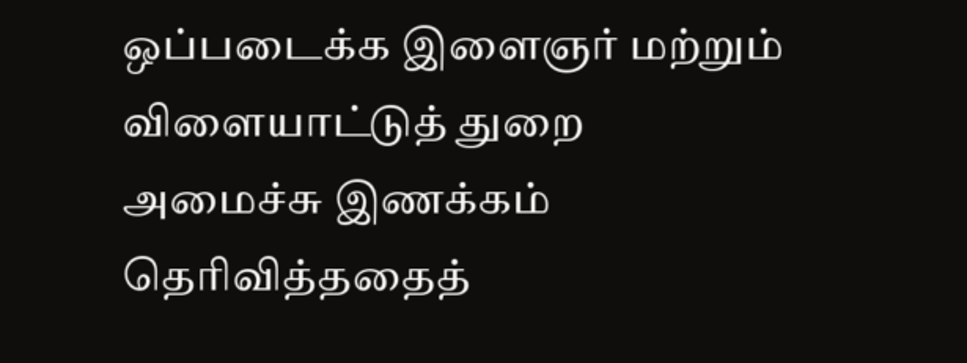ஒப்படைக்க இளைஞர் மற்றும் விளையாட்டுத் துறை
அமைச்சு இணக்கம் தெரிவித்ததைத்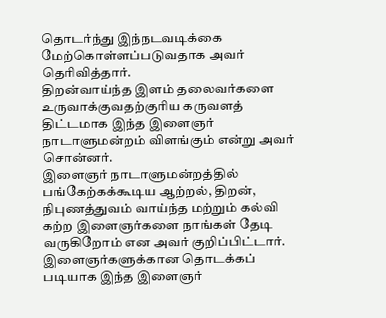தொடர்ந்து இந்நடவடிக்கை
மேற்கொள்ளப்படுவதாக அவர் தெரிவித்தார்.
திறன்வாய்ந்த இளம் தலைவர்களை உருவாக்குவதற்குரிய கருவளத்
திட்டமாக இந்த இளைஞர் நாடாளுமன்றம் விளங்கும் என்று அவர்
சொன்னர்.
இளைஞர் நாடாளுமன்றத்தில் பங்கேற்கக்கூடிய ஆற்றல், திறன்,
நிபுணத்துவம் வாய்ந்த மற்றும் கல்வி கற்ற இளைஞர்களை நாங்கள் தேடி
வருகிறோம் என அவர் குறிப்பிட்டார்.
இளைஞர்களுக்கான தொடக்கப் படியாக இந்த இளைஞர்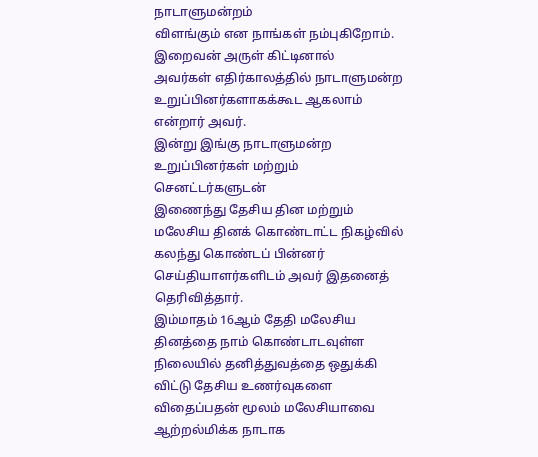நாடாளுமன்றம்
விளங்கும் என நாங்கள் நம்புகிறோம். இறைவன் அருள் கிட்டினால்
அவர்கள் எதிர்காலத்தில் நாடாளுமன்ற உறுப்பினர்களாகக்கூட ஆகலாம்
என்றார் அவர்.
இன்று இங்கு நாடாளுமன்ற உறுப்பினர்கள் மற்றும் செனட்டர்களுடன்
இணைந்து தேசிய தின மற்றும் மலேசிய தினக் கொண்டாட்ட நிகழ்வில்
கலந்து கொண்டப் பின்னர் செய்தியாளர்களிடம் அவர் இதனைத்
தெரிவித்தார்.
இம்மாதம் 16ஆம் தேதி மலேசிய தினத்தை நாம் கொண்டாடவுள்ள
நிலையில் தனித்துவத்தை ஒதுக்கி விட்டு தேசிய உணர்வுகளை
விதைப்பதன் மூலம் மலேசியாவை ஆற்றல்மிக்க நாடாக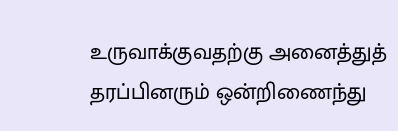உருவாக்குவதற்கு அனைத்துத் தரப்பினரும் ஒன்றிணைந்து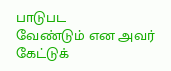பாடுபட
வேண்டும் என அவர் கேட்டுக்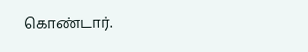கொண்டார்.